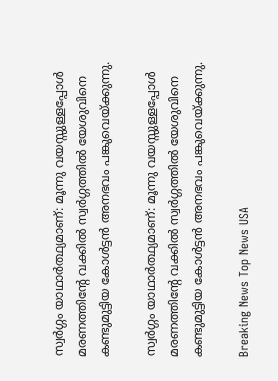സ്വര്‍ഗ്ഗം യാഥാര്‍ത്ഥ്യമാണ്: മൂന്നു വയസ്സുള്ളപ്പോള്‍ മരണത്തിന്റേ വക്കില്‍ സ്വര്‍ഗ്ഗത്തില്‍ യേശുവിനെ കണ്ടുമുട്ടിയ കോള്‍ട്ടന്‍ അനഭവം പങ്കുവെയ്ക്കുന്നു.

സ്വര്‍ഗ്ഗം യാഥാര്‍ത്ഥ്യമാണ്: മൂന്നു വയസ്സുള്ളപ്പോള്‍ മരണത്തിന്റേ വക്കില്‍ സ്വര്‍ഗ്ഗത്തില്‍ യേശുവിനെ കണ്ടുമുട്ടിയ കോള്‍ട്ടന്‍ അനഭവം പങ്കുവെയ്ക്കുന്നു.

Breaking News Top News USA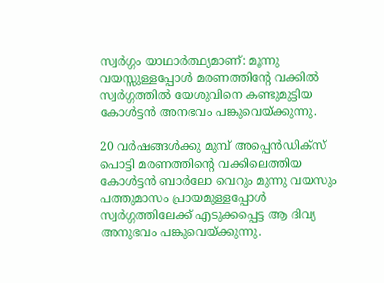സ്വര്‍ഗ്ഗം യാഥാര്‍ത്ഥ്യമാണ്: മൂന്നു വയസ്സുള്ളപ്പോള്‍ മരണത്തിന്റേ വക്കില്‍ സ്വര്‍ഗ്ഗത്തില്‍ യേശുവിനെ കണ്ടുമുട്ടിയ കോള്‍ട്ടന്‍ അനഭവം പങ്കുവെയ്ക്കുന്നു.

20 വര്‍ഷങ്ങള്‍ക്കു മുമ്പ് അപ്പെന്‍ഡിക്സ് പൊട്ടി മരണത്തിന്റെ വക്കിലെത്തിയ കോള്‍ട്ടന്‍ ബാര്‍ലോ വെറും മുന്നു വയസും പത്തുമാസം പ്രായമുള്ളപ്പോള്‍ സ്വര്‍ഗ്ഗത്തിലേക്ക് എടുക്കപ്പെട്ട ആ ദിവ്യ അനുഭവം പങ്കുവെയ്ക്കുന്നു.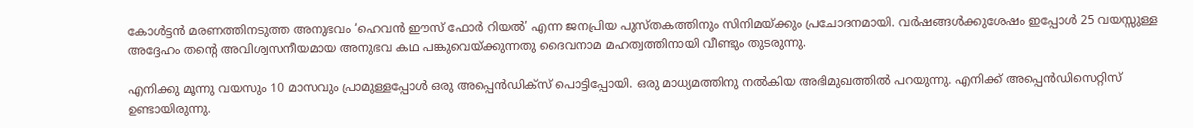കോള്‍ട്ടന്‍ മരണത്തിനടുത്ത അനുഭവം ‘ഹെവന്‍ ഈസ് ഫോര്‍ റിയല്‍’ എന്ന ജനപ്രിയ പുസ്തകത്തിനും സിനിമയ്ക്കും പ്രചോദനമായി. വര്‍ഷങ്ങള്‍ക്കുശേഷം ഇപ്പോള്‍ 25 വയസ്സുള്ള അദ്ദേഹം തന്റെ അവിശ്വസനീയമായ അനുഭവ കഥ പങ്കുവെയ്ക്കുന്നതു ദൈവനാമ മഹത്വത്തിനായി വീണ്ടും തുടരുന്നു.

എനിക്കു മൂന്നു വയസും 10 മാസവും പ്രാമുള്ളപ്പോള്‍ ഒരു അപ്പെന്‍ഡിക്സ് പൊട്ടിപ്പോയി. ഒരു മാധ്യമത്തിനു നല്‍കിയ അഭിമുഖത്തില്‍ പറയുന്നു. എനിക്ക് അപ്പെന്‍ഡിസെറ്റിസ് ഉണ്ടായിരുന്നു.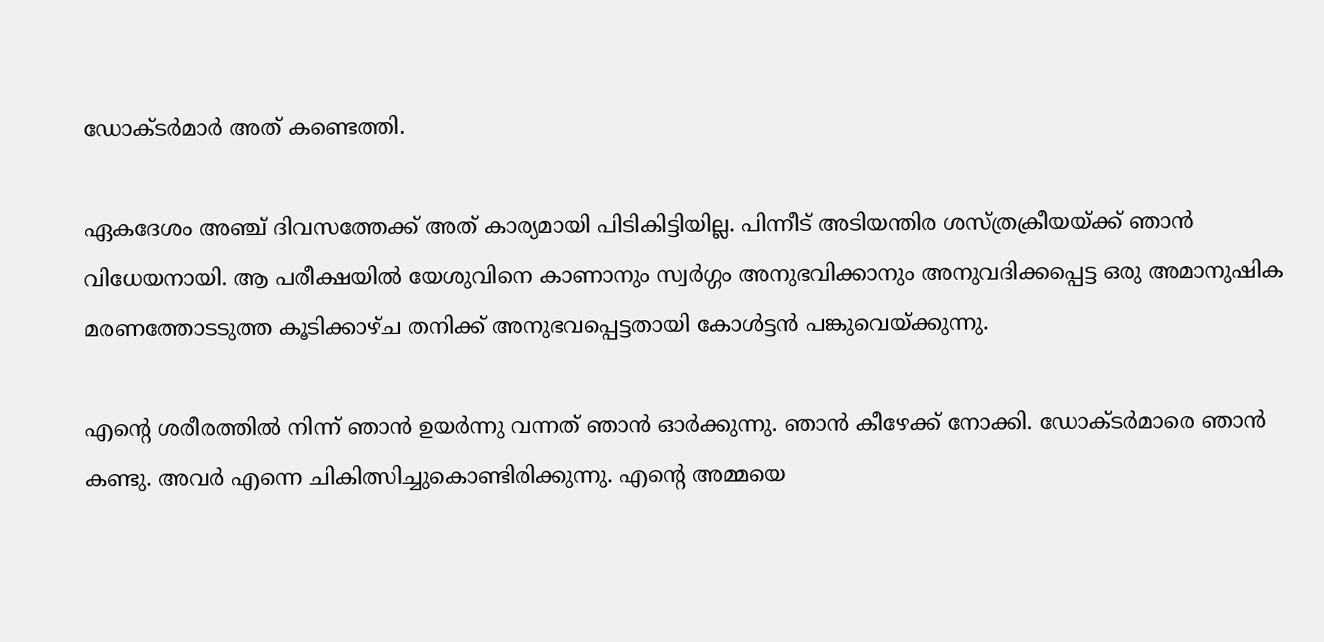ഡോക്ടര്‍മാര്‍ അത് കണ്ടെത്തി.

ഏകദേശം അഞ്ച് ദിവസത്തേക്ക് അത് കാര്യമായി പിടികിട്ടിയില്ല. പിന്നീട് അടിയന്തിര ശസ്ത്രക്രീയയ്ക്ക് ഞാന്‍ വിധേയനായി. ആ പരീക്ഷയില്‍ യേശുവിനെ കാണാനും സ്വര്‍ഗ്ഗം അനുഭവിക്കാനും അനുവദിക്കപ്പെട്ട ഒരു അമാനുഷിക മരണത്തോടടുത്ത കൂടിക്കാഴ്ച തനിക്ക് അനുഭവപ്പെട്ടതായി കോള്‍ട്ടന്‍ പങ്കുവെയ്ക്കുന്നു.

എന്റെ ശരീരത്തില്‍ നിന്ന് ഞാന്‍ ഉയര്‍ന്നു വന്നത് ഞാന്‍ ഓര്‍ക്കുന്നു. ഞാന്‍ കീഴേക്ക് നോക്കി. ഡോക്ടര്‍മാരെ ഞാന്‍ കണ്ടു. അവര്‍ എന്നെ ചികിത്സിച്ചുകൊണ്ടിരിക്കുന്നു. എന്റെ അമ്മയെ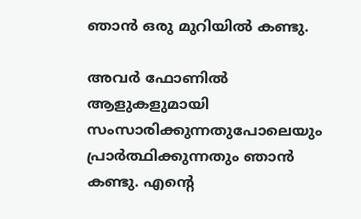ഞാന്‍ ഒരു മുറിയില്‍ കണ്ടു.

അവര്‍ ഫോണില്‍ ആളുകളുമായി സംസാരിക്കുന്നതുപോലെയും പ്രാര്‍ത്ഥിക്കുന്നതും ഞാന്‍ കണ്ടു. എന്റെ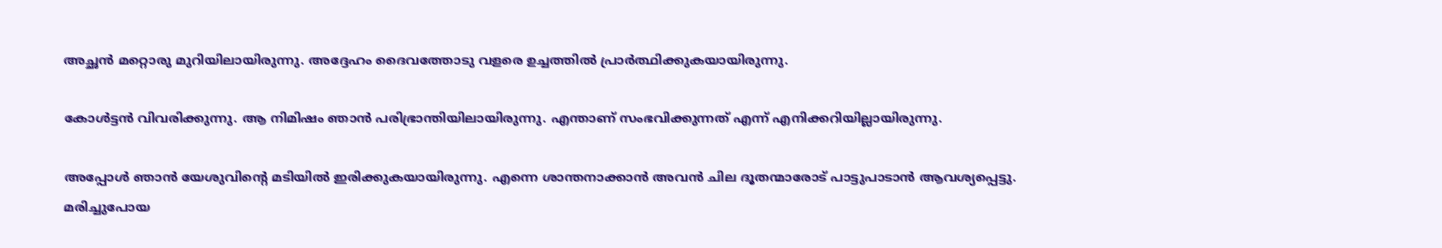അച്ഛന്‍ മറ്റൊരു മുറിയിലായിരുന്നു. അദ്ദേഹം ദൈവത്തോടു വളരെ ഉച്ചത്തില്‍ പ്രാര്‍ത്ഥിക്കുകയായിരുന്നു.

കോള്‍ട്ടന്‍ വിവരിക്കുന്നു. ആ നിമിഷം ഞാന്‍ പരിഭ്രാന്തിയിലായിരുന്നു. എന്താണ് സംഭവിക്കുന്നത് എന്ന് എനിക്കറിയില്ലായിരുന്നു.

അപ്പോള്‍ ഞാന്‍ യേശുവിന്റെ മടിയില്‍ ഇരിക്കുകയായിരുന്നു. എന്നെ ശാന്തനാക്കാന്‍ അവന്‍ ചില ദൂതന്മാരോട് പാട്ടുപാടാന്‍ ആവശ്യപ്പെട്ടു. മരിച്ചുപോയ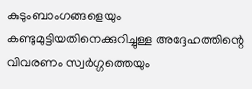കുടുംബാംഗങ്ങളെയും കണ്ടുമുട്ടിയതിനെക്കുറിച്ചുള്ള അദ്ദേഹത്തിന്റെ വിവരണം സ്വര്‍ഗ്ഗത്തെയും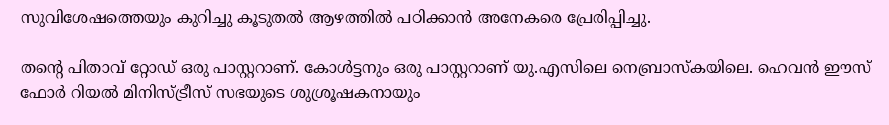സുവിശേഷത്തെയും കുറിച്ചു കൂടുതല്‍ ആഴത്തില്‍ പഠിക്കാന്‍ അനേകരെ പ്രേരിപ്പിച്ചു.

തന്റെ പിതാവ് റ്റോഡ് ഒരു പാസ്റ്ററാണ്. കോള്‍ട്ടനും ഒരു പാസ്റ്ററാണ് യു.എസിലെ നെബ്രാസ്കയിലെ. ഹെവന്‍ ഈസ് ഫോര്‍ റിയല്‍ മിനിസ്ട്രീസ് സഭയുടെ ശുശ്രൂഷകനായും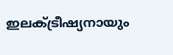ഇലക്ട്രീഷ്യനായും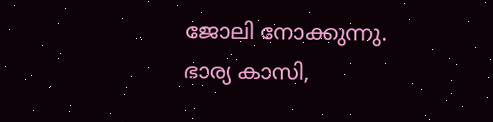ജോലി നോക്കുന്നു. ഭാര്യ കാസി,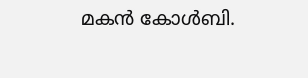മകന്‍ കോള്‍ബി.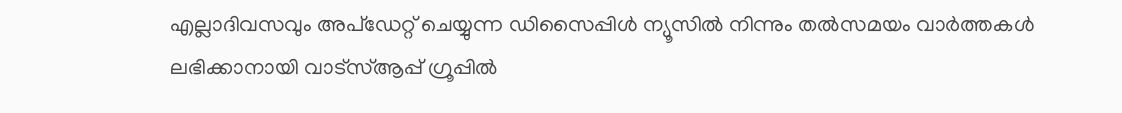എല്ലാദിവസവും അപ്ഡേറ്റ് ചെയ്യുന്ന ഡിസൈപ്പിൾ ന്യൂസിൽ നിന്നും തൽസമയം വാർത്തകൾ ലഭിക്കാനായി വാട്സ്ആപ്പ് ഗ്രൂപ്പിൽ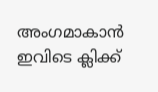അംഗമാകാൻ ഇവിടെ ക്ലിക്ക്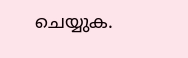ചെയ്യുക.